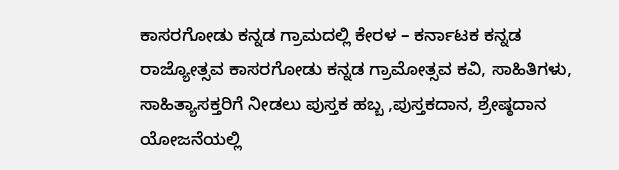ಕಾಸರಗೋಡು ಕನ್ನಡ ಗ್ರಾಮದಲ್ಲಿ ಕೇರಳ – ಕರ್ನಾಟಕ ಕನ್ನಡ ರಾಜ್ಯೋತ್ಸವ ಕಾಸರಗೋಡು ಕನ್ನಡ ಗ್ರಾಮೋತ್ಸವ ಕವಿ, ಸಾಹಿತಿಗಳು, ಸಾಹಿತ್ಯಾಸಕ್ತರಿಗೆ ನೀಡಲು ಪುಸ್ತಕ ಹಬ್ಬ ,ಪುಸ್ತಕದಾನ, ಶ್ರೇಷ್ಠದಾನ ಯೋಜನೆಯಲ್ಲಿ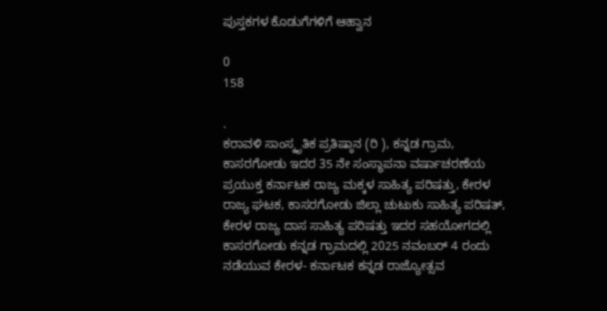ಪುಸ್ತಕಗಳ ಕೊಡುಗೆಗಳಿಗೆ ಆಹ್ವಾನ

0
158

.
ಕರಾವಳಿ ಸಾಂಸ್ಕೃತಿಕ ಪ್ರತಿಷ್ಠಾನ (ರಿ ), ಕನ್ನಡ ಗ್ರಾಮ, ಕಾಸರಗೋಡು ಇದರ 35 ನೇ ಸಂಸ್ಥಾಪನಾ ವರ್ಷಾಚರಣೆಯ ಪ್ರಯುಕ್ತ ಕರ್ನಾಟಕ ರಾಜ್ಯ ಮಕ್ಕಳ ಸಾಹಿತ್ಯ ಪರಿಷತ್ತು, ಕೇರಳ ರಾಜ್ಯ ಘಟಕ, ಕಾಸರಗೋಡು ಜಿಲ್ಲಾ ಚುಟುಕು ಸಾಹಿತ್ಯ ಪರಿಷತ್, ಕೇರಳ ರಾಜ್ಯ ದಾಸ ಸಾಹಿತ್ಯ ಪರಿಷತ್ತು ಇದರ ಸಹಯೋಗದಲ್ಲಿ ಕಾಸರಗೋಡು ಕನ್ನಡ ಗ್ರಾಮದಲ್ಲಿ 2025 ನವಂಬರ್ 4 ರಂದು ನಡೆಯುವ ಕೇರಳ- ಕರ್ನಾಟಕ ಕನ್ನಡ ರಾಜ್ಯೋತ್ಸವ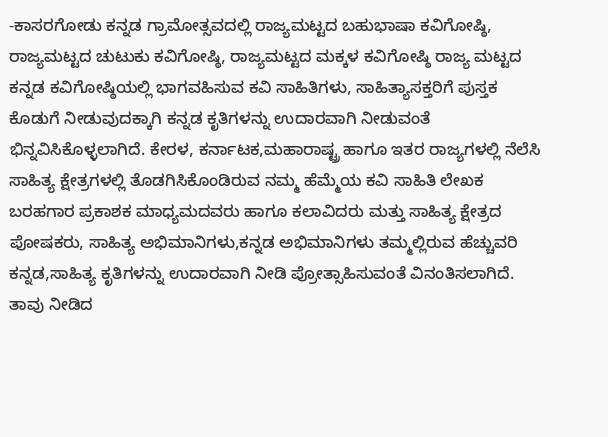-ಕಾಸರಗೋಡು ಕನ್ನಡ ಗ್ರಾಮೋತ್ಸವದಲ್ಲಿ ರಾಜ್ಯಮಟ್ಟದ ಬಹುಭಾಷಾ ಕವಿಗೋಷ್ಠಿ, ರಾಜ್ಯಮಟ್ಟದ ಚುಟುಕು ಕವಿಗೋಷ್ಠಿ, ರಾಜ್ಯಮಟ್ಟದ ಮಕ್ಕಳ ಕವಿಗೋಷ್ಠಿ ರಾಜ್ಯ ಮಟ್ಟದ ಕನ್ನಡ ಕವಿಗೋಷ್ಠಿಯಲ್ಲಿ ಭಾಗವಹಿಸುವ ಕವಿ ಸಾಹಿತಿಗಳು, ಸಾಹಿತ್ಯಾಸಕ್ತರಿಗೆ ಪುಸ್ತಕ ಕೊಡುಗೆ ನೀಡುವುದಕ್ಕಾಗಿ ಕನ್ನಡ ಕೃತಿಗಳನ್ನು ಉದಾರವಾಗಿ ನೀಡುವಂತೆ ಭಿನ್ನವಿಸಿಕೊಳ್ಳಲಾಗಿದೆ. ಕೇರಳ, ಕರ್ನಾಟಕ,ಮಹಾರಾಷ್ಟ್ರ ಹಾಗೂ ಇತರ ರಾಜ್ಯಗಳಲ್ಲಿ ನೆಲೆಸಿ ಸಾಹಿತ್ಯ ಕ್ಷೇತ್ರಗಳಲ್ಲಿ ತೊಡಗಿಸಿಕೊಂಡಿರುವ ನಮ್ಮ ಹೆಮ್ಮೆಯ ಕವಿ ಸಾಹಿತಿ ಲೇಖಕ ಬರಹಗಾರ ಪ್ರಕಾಶಕ ಮಾಧ್ಯಮದವರು ಹಾಗೂ ಕಲಾವಿದರು ಮತ್ತು ಸಾಹಿತ್ಯ ಕ್ಷೇತ್ರದ ಪೋಷಕರು, ಸಾಹಿತ್ಯ ಅಭಿಮಾನಿಗಳು,ಕನ್ನಡ ಅಭಿಮಾನಿಗಳು ತಮ್ಮಲ್ಲಿರುವ ಹೆಚ್ಚುವರಿ ಕನ್ನಡ,ಸಾಹಿತ್ಯ ಕೃತಿಗಳನ್ನು ಉದಾರವಾಗಿ ನೀಡಿ ಪ್ರೋತ್ಸಾಹಿಸುವಂತೆ ವಿನಂತಿಸಲಾಗಿದೆ.
ತಾವು ನೀಡಿದ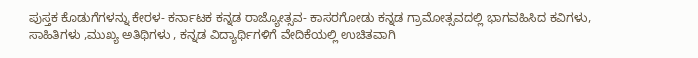ಪುಸ್ತಕ ಕೊಡುಗೆಗಳನ್ನು ಕೇರಳ- ಕರ್ನಾಟಕ ಕನ್ನಡ ರಾಜ್ಯೋತ್ಸವ- ಕಾಸರಗೋಡು ಕನ್ನಡ ಗ್ರಾಮೋತ್ಸವದಲ್ಲಿ ಭಾಗವಹಿಸಿದ ಕವಿಗಳು, ಸಾಹಿತಿಗಳು ,ಮುಖ್ಯ ಅತಿಥಿಗಳು , ಕನ್ನಡ ವಿದ್ಯಾರ್ಥಿಗಳಿಗೆ ವೇದಿಕೆಯಲ್ಲಿ ಉಚಿತವಾಗಿ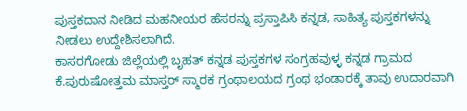ಪುಸ್ತಕದಾನ ನೀಡಿದ ಮಹನೀಯರ ಹೆಸರನ್ನು ಪ್ರಸ್ತಾಪಿಸಿ ಕನ್ನಡ, ಸಾಹಿತ್ಯ ಪುಸ್ತಕಗಳನ್ನು ನೀಡಲು ಉದ್ದೇಶಿಸಲಾಗಿದೆ.
ಕಾಸರಗೋಡು ಜಿಲ್ಲೆಯಲ್ಲಿ ಬೃಹತ್ ಕನ್ನಡ ಪುಸ್ತಕಗಳ ಸಂಗ್ರಹವುಳ್ಳ ಕನ್ನಡ ಗ್ರಾಮದ ಕೆ.ಪುರುಷೋತ್ತಮ ಮಾಸ್ತರ್ ಸ್ಮಾರಕ ಗ್ರಂಥಾಲಯದ ಗ್ರಂಥ ಭಂಡಾರಕ್ಕೆ ತಾವು ಉದಾರವಾಗಿ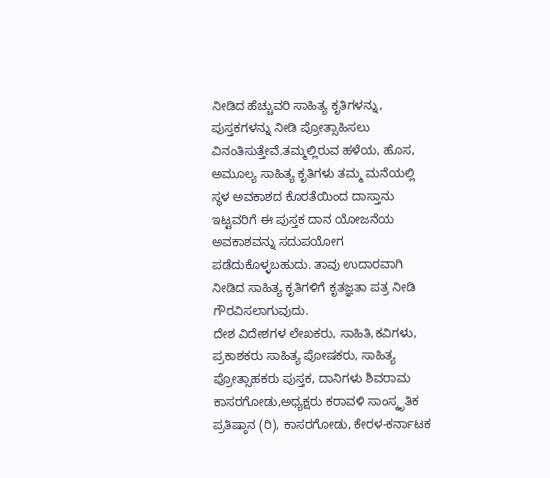ನೀಡಿದ ಹೆಚ್ಚುವರಿ ಸಾಹಿತ್ಯ ಕೃತಿಗಳನ್ನು, ಪುಸ್ತಕಗಳನ್ನು ನೀಡಿ ಪ್ರೋತ್ಸಾಹಿಸಲು ವಿನಂತಿಸುತ್ತೇವೆ.ತಮ್ಮಲ್ಲಿರುವ ಹಳೆಯ, ಹೊಸ, ಅಮೂಲ್ಯ ಸಾಹಿತ್ಯ ಕೃತಿಗಳು ತಮ್ಮ ಮನೆಯಲ್ಲಿ ಸ್ಥಳ ಅವಕಾಶದ ಕೊರತೆಯಿಂದ ದಾಸ್ತಾನು ಇಟ್ಟವರಿಗೆ ಈ ಪುಸ್ತಕ ದಾನ ಯೋಜನೆಯ ಅವಕಾಶವನ್ನು ಸದುಪಯೋಗ ಪಡೆದುಕೊಳ್ಳಬಹುದು. ತಾವು ಉದಾರವಾಗಿ ನೀಡಿದ ಸಾಹಿತ್ಯ ಕೃತಿಗಳಿಗೆ ಕೃತಜ್ಞತಾ ಪತ್ರ ನೀಡಿ ಗೌರವಿಸಲಾಗುವುದು.
ದೇಶ ವಿದೇಶಗಳ ಲೇಖಕರು, ಸಾಹಿತಿ,ಕವಿಗಳು, ಪ್ರಕಾಶಕರು ಸಾಹಿತ್ಯ ಪೋಷಕರು, ಸಾಹಿತ್ಯ ಪ್ರೋತ್ಸಾಹಕರು ಪುಸ್ತಕ, ದಾನಿಗಳು ಶಿವರಾಮ ಕಾಸರಗೋಡು,ಅಧ್ಯಕ್ಷರು ಕರಾವಳಿ ಸಾಂಸ್ಕೃತಿಕ ಪ್ರತಿಷ್ಠಾನ (ರಿ), ಕಾಸರಗೋಡು, ಕೇರಳ-ಕರ್ನಾಟಕ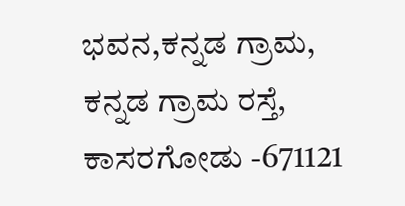ಭವನ,ಕನ್ನಡ ಗ್ರಾಮ,
ಕನ್ನಡ ಗ್ರಾಮ ರಸ್ತೆ,
ಕಾಸರಗೋಡು -671121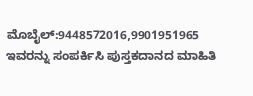ಮೊಬೈಲ್:9448572016,9901951965
ಇವರನ್ನು ಸಂಪರ್ಕಿಸಿ ಪುಸ್ತಕದಾನದ ಮಾಹಿತಿ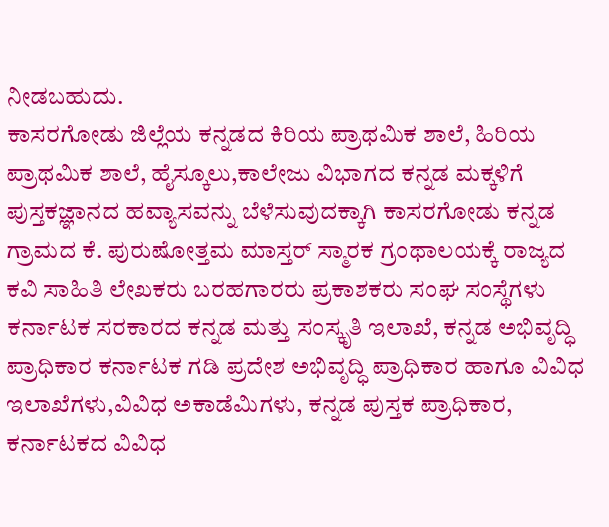ನೀಡಬಹುದು.
ಕಾಸರಗೋಡು ಜಿಲ್ಲೆಯ ಕನ್ನಡದ ಕಿರಿಯ ಪ್ರಾಥಮಿಕ ಶಾಲೆ, ಹಿರಿಯ ಪ್ರಾಥಮಿಕ ಶಾಲೆ, ಹೈಸ್ಕೂಲು,ಕಾಲೇಜು ವಿಭಾಗದ ಕನ್ನಡ ಮಕ್ಕಳಿಗೆ ಪುಸ್ತಕಜ್ಞಾನದ ಹವ್ಯಾಸವನ್ನು ಬೆಳೆಸುವುದಕ್ಕಾಗಿ ಕಾಸರಗೋಡು ಕನ್ನಡ ಗ್ರಾಮದ ಕೆ. ಪುರುಷೋತ್ತಮ ಮಾಸ್ತರ್ ಸ್ಮಾರಕ ಗ್ರಂಥಾಲಯಕ್ಕೆ ರಾಜ್ಯದ ಕವಿ ಸಾಹಿತಿ ಲೇಖಕರು ಬರಹಗಾರರು ಪ್ರಕಾಶಕರು ಸಂಘ ಸಂಸ್ಥೆಗಳು ಕರ್ನಾಟಕ ಸರಕಾರದ ಕನ್ನಡ ಮತ್ತು ಸಂಸ್ಕೃತಿ ಇಲಾಖೆ, ಕನ್ನಡ ಅಭಿವೃದ್ಧಿ ಪ್ರಾಧಿಕಾರ ಕರ್ನಾಟಕ ಗಡಿ ಪ್ರದೇಶ ಅಭಿವೃದ್ಧಿ ಪ್ರಾಧಿಕಾರ ಹಾಗೂ ವಿವಿಧ ಇಲಾಖೆಗಳು,ವಿವಿಧ ಅಕಾಡೆಮಿಗಳು, ಕನ್ನಡ ಪುಸ್ತಕ ಪ್ರಾಧಿಕಾರ, ಕರ್ನಾಟಕದ ವಿವಿಧ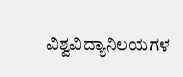ವಿಶ್ವವಿದ್ಯಾನಿಲಯಗಳ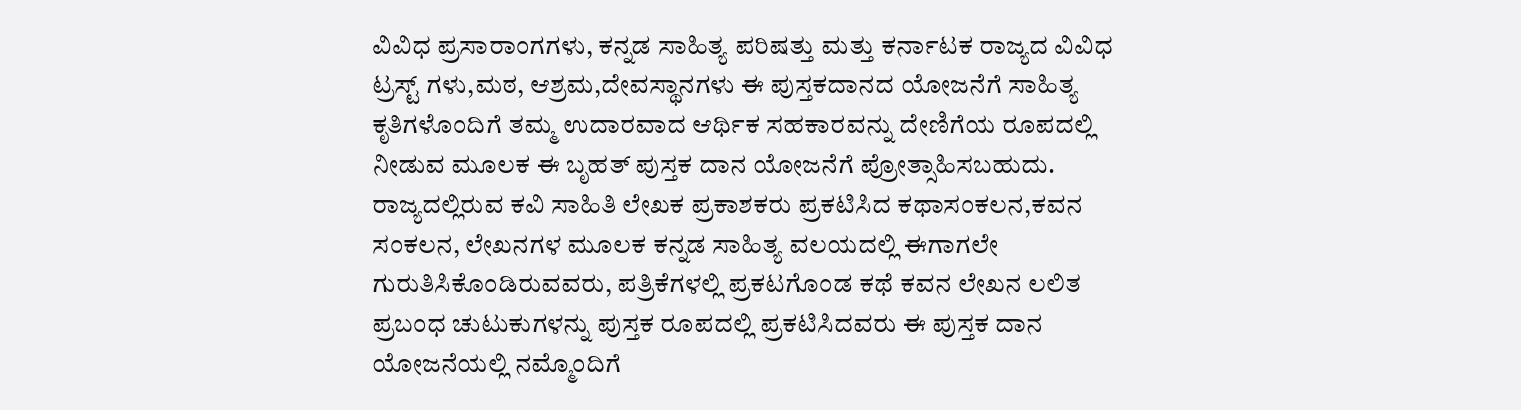ವಿವಿಧ ಪ್ರಸಾರಾಂಗಗಳು, ಕನ್ನಡ ಸಾಹಿತ್ಯ ಪರಿಷತ್ತು ಮತ್ತು ಕರ್ನಾಟಕ ರಾಜ್ಯದ ವಿವಿಧ ಟ್ರಸ್ಟ್ ಗಳು,ಮಠ, ಆಶ್ರಮ,ದೇವಸ್ಥಾನಗಳು ಈ ಪುಸ್ತಕದಾನದ ಯೋಜನೆಗೆ ಸಾಹಿತ್ಯ ಕೃತಿಗಳೊಂದಿಗೆ ತಮ್ಮ ಉದಾರವಾದ ಆರ್ಥಿಕ ಸಹಕಾರವನ್ನು ದೇಣಿಗೆಯ ರೂಪದಲ್ಲಿ ನೀಡುವ ಮೂಲಕ ಈ ಬೃಹತ್ ಪುಸ್ತಕ ದಾನ ಯೋಜನೆಗೆ ಪ್ರೋತ್ಸಾಹಿಸಬಹುದು.
ರಾಜ್ಯದಲ್ಲಿರುವ ಕವಿ ಸಾಹಿತಿ ಲೇಖಕ ಪ್ರಕಾಶಕರು ಪ್ರಕಟಿಸಿದ ಕಥಾಸಂಕಲನ,ಕವನ ಸಂಕಲನ, ಲೇಖನಗಳ ಮೂಲಕ ಕನ್ನಡ ಸಾಹಿತ್ಯ ವಲಯದಲ್ಲಿ ಈಗಾಗಲೇ ಗುರುತಿಸಿಕೊಂಡಿರುವವರು, ಪತ್ರಿಕೆಗಳಲ್ಲಿ ಪ್ರಕಟಗೊಂಡ ಕಥೆ ಕವನ ಲೇಖನ ಲಲಿತ ಪ್ರಬಂಧ ಚುಟುಕುಗಳನ್ನು ಪುಸ್ತಕ ರೂಪದಲ್ಲಿ ಪ್ರಕಟಿಸಿದವರು ಈ ಪುಸ್ತಕ ದಾನ ಯೋಜನೆಯಲ್ಲಿ ನಮ್ಮೊಂದಿಗೆ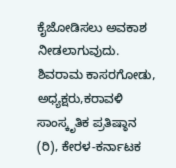ಕೈಜೋಡಿಸಲು ಅವಕಾಶ ನೀಡಲಾಗುವುದು.
ಶಿವರಾಮ ಕಾಸರಗೋಡು, ಅಧ್ಯಕ್ಷರು,ಕರಾವಳಿ ಸಾಂಸ್ಕೃತಿಕ ಪ್ರತಿಷ್ಠಾನ (ರಿ), ಕೇರಳ-ಕರ್ನಾಟಕ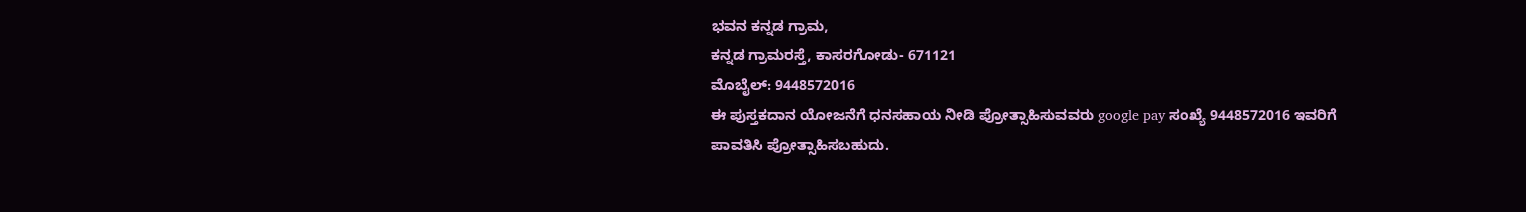ಭವನ ಕನ್ನಡ ಗ್ರಾಮ,
ಕನ್ನಡ ಗ್ರಾಮರಸ್ತೆ, ಕಾಸರಗೋಡು- 671121
ಮೊಬೈಲ್: 9448572016
ಈ ಪುಸ್ತಕದಾನ ಯೋಜನೆಗೆ ಧನಸಹಾಯ ನೀಡಿ ಪ್ರೋತ್ಸಾಹಿಸುವವರು google pay ಸಂಖ್ಯೆ 9448572016 ಇವರಿಗೆ ಪಾವತಿಸಿ ಪ್ರೋತ್ಸಾಹಿಸಬಹುದು.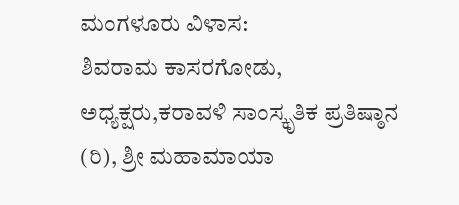ಮಂಗಳೂರು ವಿಳಾಸ:
ಶಿವರಾಮ ಕಾಸರಗೋಡು, ಅಧ್ಯಕ್ಷರು,ಕರಾವಳಿ ಸಾಂಸ್ಕೃತಿಕ ಪ್ರತಿಷ್ಠಾನ (ರಿ), ಶ್ರೀ ಮಹಾಮಾಯಾ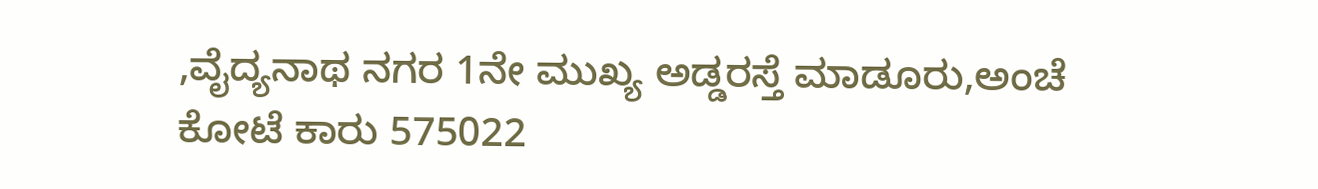,ವೈದ್ಯನಾಥ ನಗರ 1ನೇ ಮುಖ್ಯ ಅಡ್ಡರಸ್ತೆ ಮಾಡೂರು,ಅಂಚೆ ಕೋಟೆ ಕಾರು 575022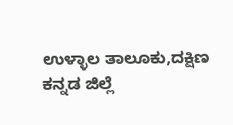ಉಳ್ಳಾಲ ತಾಲೂಕು,ದಕ್ಷಿಣ ಕನ್ನಡ ಜಿಲ್ಲೆ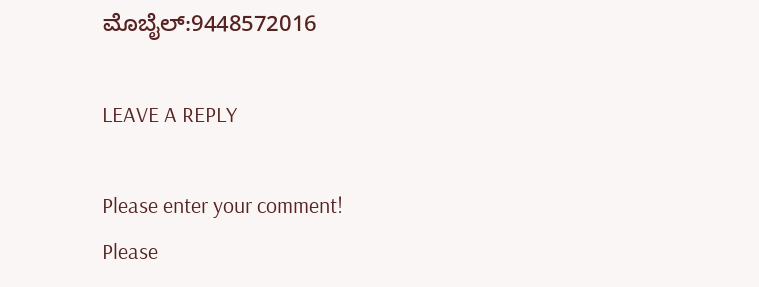ಮೊಬೈಲ್:9448572016

LEAVE A REPLY

Please enter your comment!
Please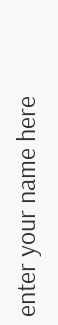enter your name here